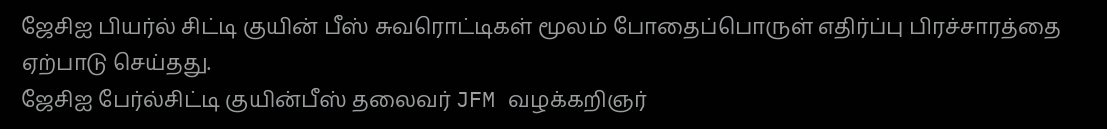ஜேசிஐ பியர்ல் சிட்டி குயின் பீஸ் சுவரொட்டிகள் மூலம் போதைப்பொருள் எதிர்ப்பு பிரச்சாரத்தை ஏற்பாடு செய்தது.
ஜேசிஐ பேர்ல்சிட்டி குயின்பீஸ் தலைவர் JFM வழக்கறிஞர்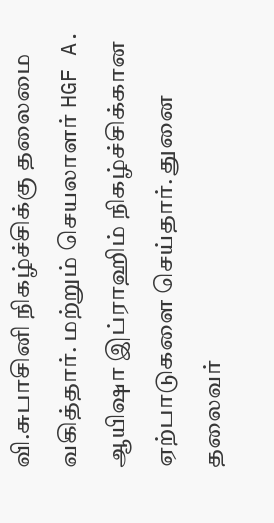வி.சுபாசினி நிகழ்ச்சிக்கு தலைமை வகித்தார். மற்றும் செயலாளர் HGF A. ஆயிஷா இப்ராஹிம் நிகழ்ச்சிக்கான ஏற்பாடுகளை செய்தார். துனை தலைவர்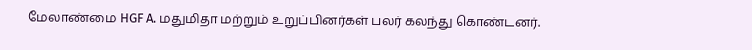மேலாண்மை HGF A. மதுமிதா மற்றும் உறுப்பினர்கள் பலர் கலந்து கொண்டனர்.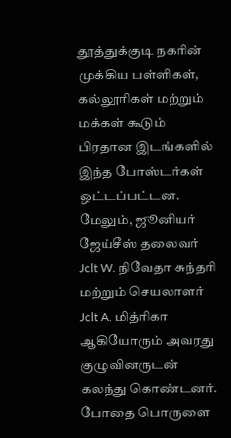தூத்துக்குடி நகரின் முக்கிய பள்ளிகள், கல்லூரிகள் மற்றும் மக்கள் கூடும் பிரதான இடங்களில் இந்த போஸ்டர்கள் ஒட்டப்பட்டன. மேலும், ஜூனியர் ஜேய்சீஸ் தலைவர் Jclt W. நிவேதா சுந்தரி மற்றும் செயலாளர் Jclt A. மித்ரிகா ஆகியோரும் அவரது குழுவினருடன் கலந்து கொண்டனர். போதை பொருளை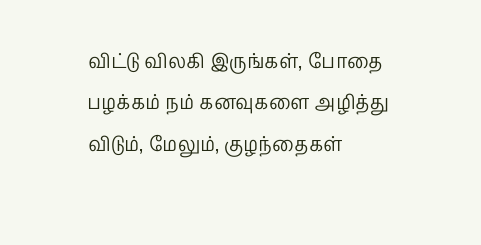விட்டு விலகி இருங்கள், போதை பழக்கம் நம் கனவுகளை அழித்து விடும், மேலும், குழந்தைகள்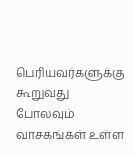பெரியவர்களுக்கு கூறுவது போலவும் வாசகங்கள் உள்ள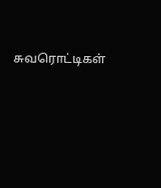சுவரொட்டிகள்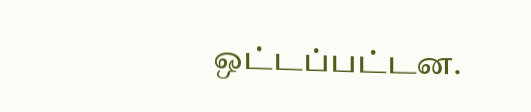ஒட்டப்பட்டன.